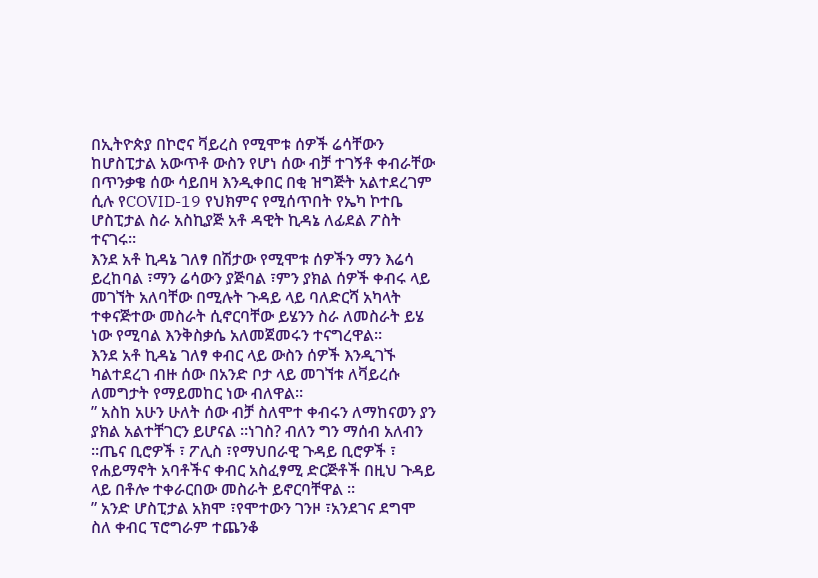በኢትዮጵያ በኮሮና ቫይረስ የሚሞቱ ሰዎች ሬሳቸውን ከሆስፒታል አውጥቶ ውስን የሆነ ሰው ብቻ ተገኝቶ ቀብራቸው በጥንቃቄ ሰው ሳይበዛ እንዲቀበር በቂ ዝግጅት አልተደረገም ሲሉ የCOVID-19 የህክምና የሚሰጥበት የኤካ ኮተቤ ሆስፒታል ስራ አስኪያጅ አቶ ዳዊት ኪዳኔ ለፊደል ፖስት ተናገሩ።
እንደ አቶ ኪዳኔ ገለፃ በሽታው የሚሞቱ ሰዎችን ማን እሬሳ ይረከባል ፣ማን ሬሳውን ያጅባል ፣ምን ያክል ሰዎች ቀብሩ ላይ መገኘት አለባቸው በሚሉት ጉዳይ ላይ ባለድርሻ አካላት ተቀናጅተው መስራት ሲኖርባቸው ይሄንን ስራ ለመስራት ይሄ ነው የሚባል እንቅስቃሴ አለመጀመሩን ተናግረዋል።
እንደ አቶ ኪዳኔ ገለፃ ቀብር ላይ ውስን ሰዎች እንዲገኙ ካልተደረገ ብዙ ሰው በአንድ ቦታ ላይ መገኘቱ ለቫይረሱ ለመግታት የማይመከር ነው ብለዋል።
” አስከ አሁን ሁለት ሰው ብቻ ስለሞተ ቀብሩን ለማከናወን ያን ያክል አልተቸገርን ይሆናል ።ነገስ? ብለን ግን ማሰብ አለብን ።ጤና ቢሮዎች ፣ ፖሊስ ፣የማህበራዊ ጉዳይ ቢሮዎች ፣ የሐይማኖት አባቶችና ቀብር አስፈፃሚ ድርጅቶች በዚህ ጉዳይ ላይ በቶሎ ተቀራርበው መስራት ይኖርባቸዋል ።
” አንድ ሆስፒታል አክሞ ፣የሞተውን ገንዞ ፣አንደገና ደግሞ ስለ ቀብር ፕሮግራም ተጨንቆ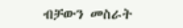ብቻውን መስራት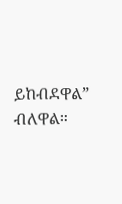ይከብደዋል” ብለዋል።